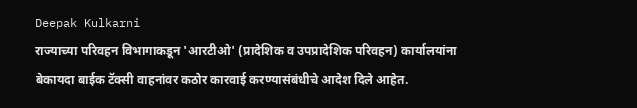Deepak Kulkarni
राज्याच्या परिवहन विभागाकडून 'आरटीओ' (प्रादेशिक व उपप्रादेशिक परिवहन) कार्यालयांना बेकायदा बाईक टॅक्सी वाहनांवर कठोर कारवाई करण्यासंबंधीचे आदेश दिले आहेत.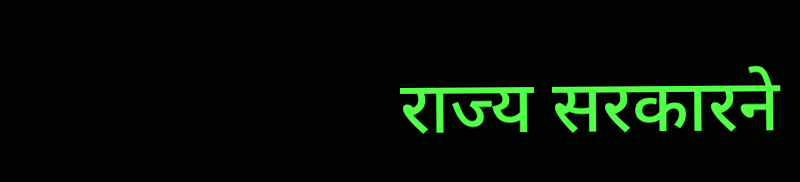राज्य सरकारने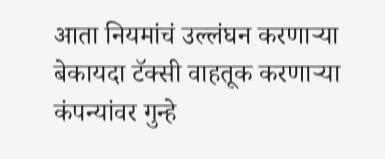आता नियमांचं उल्लंघन करणाऱ्या बेकायदा टॅक्सी वाहतूक करणाऱ्या कंपन्यांवर गुन्हे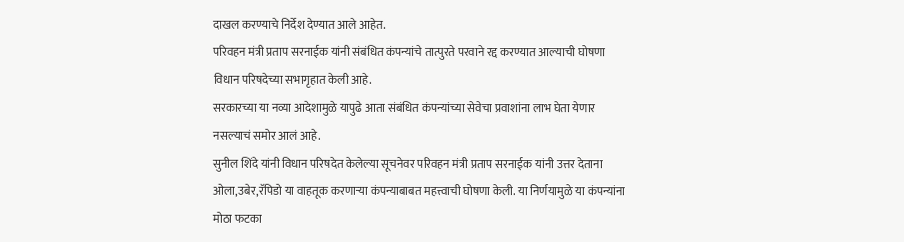दाखल करण्याचे निर्देश देण्यात आले आहेत.
परिवहन मंत्री प्रताप सरनाईक यांनी संबंधित कंपन्यांचे तात्पुरते परवाने रद्द करण्यात आल्याची घोषणा विधान परिषदेच्या सभागृहात केली आहे.
सरकारच्या या नव्या आदेशामुळे यापुढे आता संबंधित कंपन्यांच्या सेवेचा प्रवाशांना लाभ घेता येणार नसल्याचं समोर आलं आहे.
सुनील शिंदे यांनी विधान परिषदेत केलेल्या सूचनेवर परिवहन मंत्री प्रताप सरनाईक यांनी उत्तर देताना ओला,उबेर,रॅपिडो या वाहतूक करणाऱ्या कंपन्याबाबत महत्त्वाची घोषणा केली. या निर्णयामुळे या कंपन्यांना मोठा फटका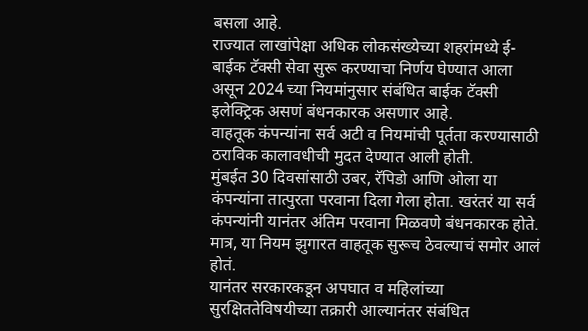बसला आहे.
राज्यात लाखांपेक्षा अधिक लोकसंख्येच्या शहरांमध्ये ई-बाईक टॅक्सी सेवा सुरू करण्याचा निर्णय घेण्यात आला असून 2024 च्या नियमांनुसार संबंधित बाईक टॅक्सी इलेक्ट्रिक असणं बंधनकारक असणार आहे.
वाहतूक कंपन्यांना सर्व अटी व नियमांची पूर्तता करण्यासाठी ठराविक कालावधीची मुदत देण्यात आली होती.
मुंबईत 30 दिवसांसाठी उबर, रॅपिडो आणि ओला या कंपन्यांना तात्पुरता परवाना दिला गेला होता. खरंतरं या सर्व कंपन्यांनी यानंतर अंतिम परवाना मिळवणे बंधनकारक होते. मात्र, या नियम झुगारत वाहतूक सुरूच ठेवल्याचं समोर आलं होतं.
यानंतर सरकारकडून अपघात व महिलांच्या सुरक्षिततेविषयीच्या तक्रारी आल्यानंतर संबंधित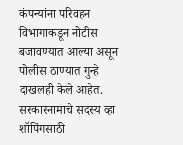कंपन्यांना परिवहन विभागाकडून नोटीस बजावण्यात आल्या असून पोलीस ठाण्यात गुन्हे दाखलही केले आहेत.
सरकारनामाचे सदस्य व्हा
शॉपिंगसाठी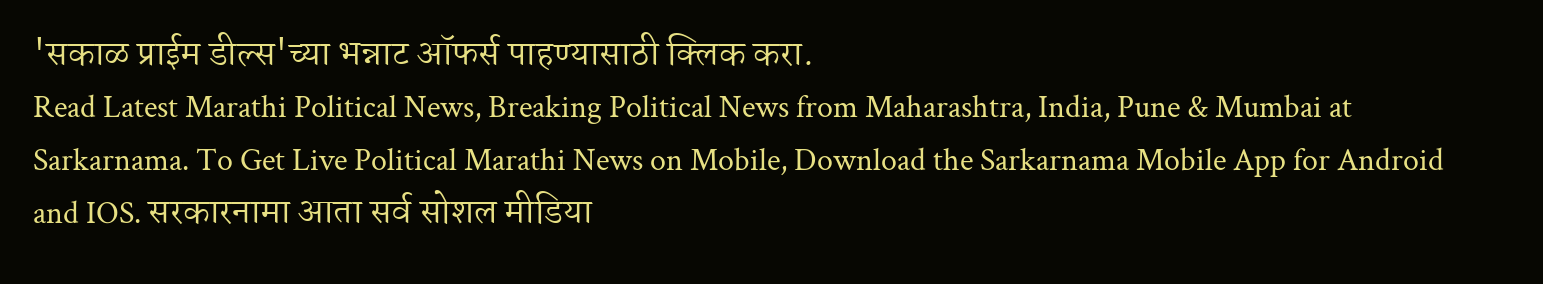'सकाळ प्राईम डील्स'च्या भन्नाट ऑफर्स पाहण्यासाठी क्लिक करा.
Read Latest Marathi Political News, Breaking Political News from Maharashtra, India, Pune & Mumbai at Sarkarnama. To Get Live Political Marathi News on Mobile, Download the Sarkarnama Mobile App for Android and IOS. सरकारनामा आता सर्व सोशल मीडिया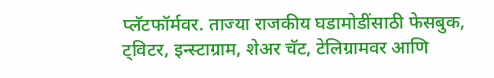प्लॅटफॉर्मवर. ताज्या राजकीय घडामोडींसाठी फेसबुक, ट्विटर, इन्स्टाग्राम, शेअर चॅट, टेलिग्रामवर आणि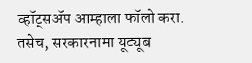व्हॉट्सॲप आम्हाला फॉलो करा. तसेच, सरकारनामा यूट्यूब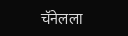चॅनेलला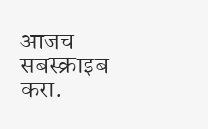आजच सबस्क्राइब करा.